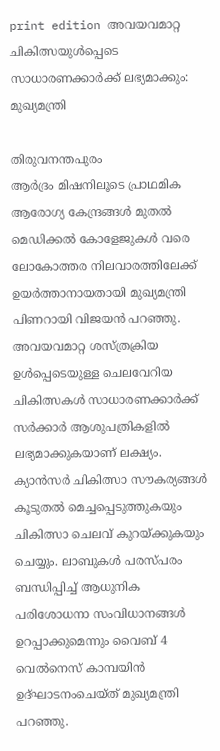print edition അവയവമാറ്റ ചികിത്സയുൾപ്പെടെ സാധാരണക്കാർക്ക് ലഭ്യമാക്കും: മുഖ്യമന്ത്രി

തിരുവനന്തപുരം
ആർദ്രം മിഷനിലൂടെ പ്രാഥമിക ആരോഗ്യ കേന്ദ്രങ്ങൾ മുതൽ മെഡിക്കൽ കോളേജുകൾ വരെ ലോകോത്തര നിലവാരത്തിലേക്ക് ഉയർത്താനായതായി മുഖ്യമന്ത്രി പിണറായി വിജയൻ പറഞ്ഞു. അവയവമാറ്റ ശസ്ത്രക്രിയ ഉൾപ്പെടെയുള്ള ചെലവേറിയ ചികിത്സകൾ സാധാരണക്കാർക്ക് സർക്കാർ ആശുപത്രികളിൽ ലഭ്യമാക്കുകയാണ് ലക്ഷ്യം. ക്യാൻസർ ചികിത്സാ സൗകര്യങ്ങൾ കൂടുതൽ മെച്ചപ്പെടുത്തുകയും ചികിത്സാ ചെലവ് കുറയ്ക്കുകയും ചെയ്യും. ലാബുകൾ പരസ്പരം ബന്ധിപ്പിച്ച് ആധുനിക പരിശോധനാ സംവിധാനങ്ങൾ ഉറപ്പാക്കുമെന്നും വൈബ് 4 വെൽനെസ് കാമ്പയിൻ ഉദ്ഘാടനംചെയ്ത് മുഖ്യമന്ത്രി പറഞ്ഞു.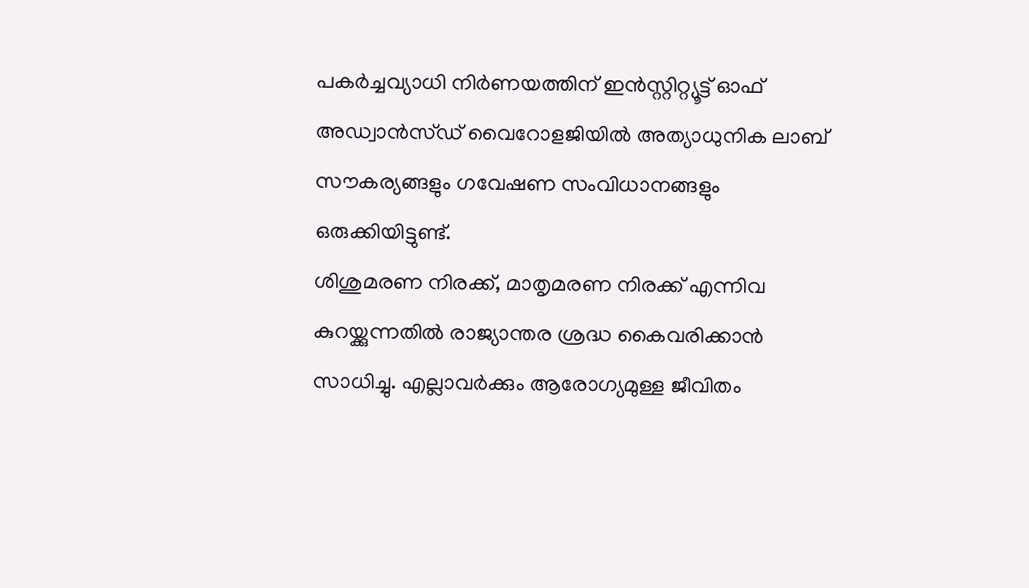പകർച്ചവ്യാധി നിർണയത്തിന് ഇൻസ്റ്റിറ്റ്യൂട്ട് ഓഫ് അഡ്വാൻസ്ഡ് വൈറോളജിയിൽ അത്യാധുനിക ലാബ് സൗകര്യങ്ങളും ഗവേഷണ സംവിധാനങ്ങളും ഒരുക്കിയിട്ടുണ്ട്.
ശിശുമരണ നിരക്ക്, മാതൃമരണ നിരക്ക് എന്നിവ കുറയ്ക്കുന്നതിൽ രാജ്യാന്തര ശ്രദ്ധ കൈവരിക്കാൻ സാധിച്ചു. എല്ലാവർക്കും ആരോഗ്യമുള്ള ജീവിതം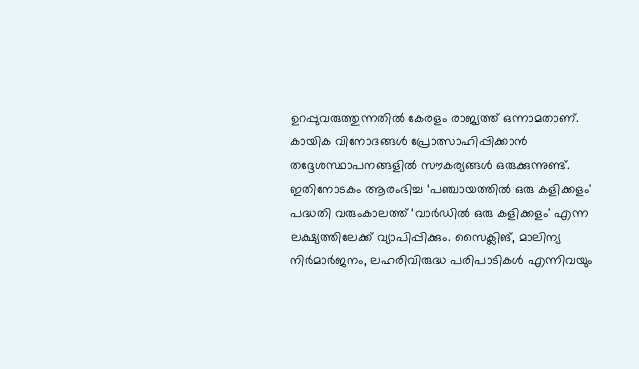ഉറപ്പുവരുത്തുന്നതിൽ കേരളം രാജ്യത്ത് ഒന്നാമതാണ്. കായിക വിനോദങ്ങൾ പ്രോത്സാഹിപ്പിക്കാൻ തദ്ദേശസ്ഥാപനങ്ങളിൽ സൗകര്യങ്ങൾ ഒരുക്കുന്നുണ്ട്. ഇതിനോടകം ആരംഭിച്ച ‘പഞ്ചായത്തിൽ ഒരു കളിക്കളം' പദ്ധതി വരുംകാലത്ത് ‘വാർഡിൽ ഒരു കളിക്കളം' എന്ന ലക്ഷ്യത്തിലേക്ക് വ്യാപിപ്പിക്കും. സൈക്ലിങ്, മാലിന്യ നിർമാർജനം, ലഹരിവിരുദ്ധ പരിപാടികൾ എന്നിവയും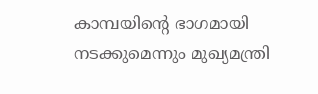കാമ്പയിന്റെ ഭാഗമായി നടക്കുമെന്നും മുഖ്യമന്ത്രി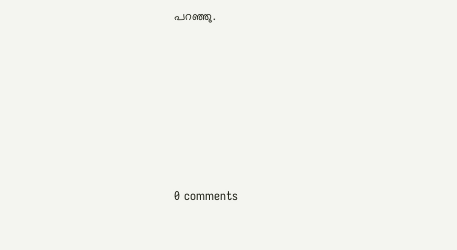പറഞ്ഞു.










0 comments